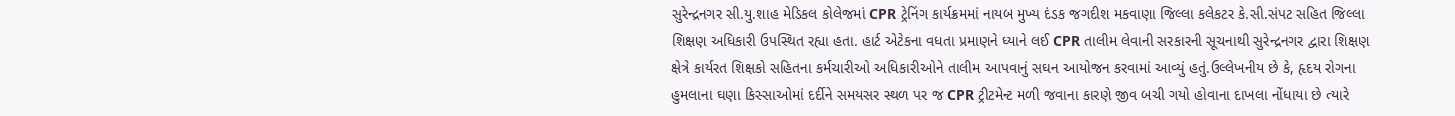સુરેન્દ્રનગર સી.યુ.શાહ મેડિકલ કોલેજમાં CPR ટ્રેનિંગ કાર્યક્રમમાં નાયબ મુખ્ય દંડક જગદીશ મકવાણા જિલ્લા કલેકટર કે.સી.સંપટ સહિત જિલ્લા શિક્ષણ અધિકારી ઉપસ્થિત રહ્યા હતા. હાર્ટ એટેકના વધતા પ્રમાણને ધ્યાને લઈ CPR તાલીમ લેવાની સરકારની સૂચનાથી સુરેન્દ્રનગર દ્વારા શિક્ષણ ક્ષેત્રે કાર્યરત શિક્ષકો સહિતના કર્મચારીઓ અધિકારીઓને તાલીમ આપવાનું સઘન આયોજન કરવામાં આવ્યું હતું.ઉલ્લેખનીય છે કે, હૃદય રોગના હુમલાના ઘણા કિસ્સાઓમાં દર્દીને સમયસર સ્થળ પર જ CPR ટ્રીટમેન્ટ મળી જવાના કારણે જીવ બચી ગયો હોવાના દાખલા નોંધાયા છે ત્યારે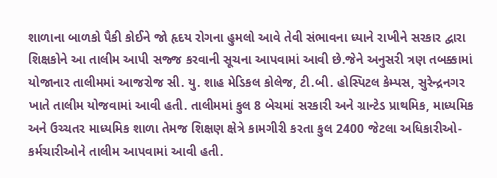શાળાના બાળકો પૈકી કોઈને જો હૃદય રોગના હુમલો આવે તેવી સંભાવના ધ્યાને રાખીને સરકાર દ્વારા શિક્ષકોને આ તાલીમ આપી સજ્જ કરવાની સૂચના આપવામાં આવી છે.જેને અનુસરી ત્રણ તબક્કામાં યોજાનાર તાલીમમાં આજરોજ સી. યુ. શાહ મેડિકલ કોલેજ, ટી.બી. હોસ્પિટલ કેમ્પસ, સુરેન્દ્રનગર ખાતે તાલીમ યોજવામાં આવી હતી. તાલીમમાં કુલ 8 બેચમાં સરકારી અને ગ્રાન્ટેડ પ્રાથમિક, માધ્યમિક અને ઉચ્ચતર માધ્યમિક શાળા તેમજ શિક્ષણ ક્ષેત્રે કામગીરી કરતા કુલ 2400 જેટલા અધિકારીઓ-કર્મચારીઓને તાલીમ આપવામાં આવી હતી.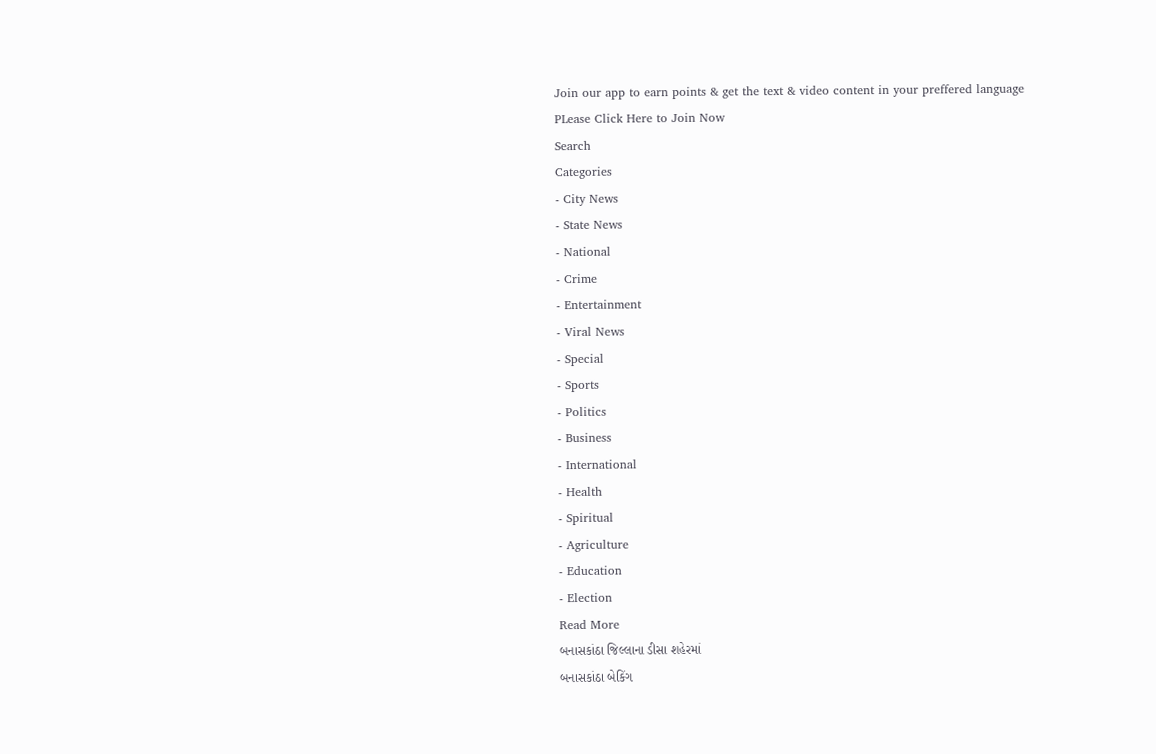Join our app to earn points & get the text & video content in your preffered language
PLease Click Here to Join Now
Search
Categories
- City News
- State News
- National
- Crime
- Entertainment
- Viral News
- Special
- Sports
- Politics
- Business
- International
- Health
- Spiritual
- Agriculture
- Education
- Election
Read More
બનાસકાંઠા જિલ્લાના ડીસા શહેરમાં
બનાસકાંઠા બેકિંગ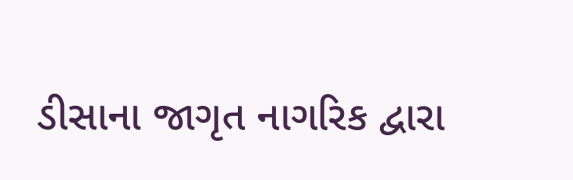ડીસાના જાગૃત નાગરિક દ્વારા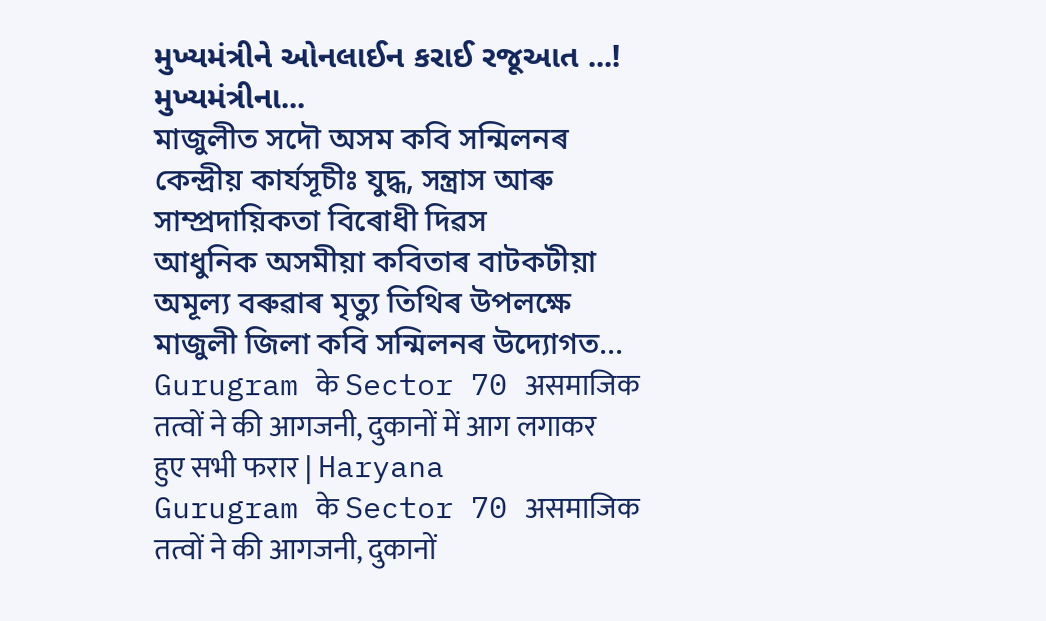મુખ્યમંત્રીને ઓનલાઈન કરાઈ રજૂઆત ...!
મુખ્યમંત્રીના...
মাজুলীত সদৌ অসম কবি সন্মিলনৰ কেন্দ্ৰীয় কাৰ্যসূচীঃ যুদ্ধ, সন্ত্ৰাস আৰু সাম্প্ৰদায়িকতা বিৰোধী দিৱস
আধুনিক অসমীয়া কবিতাৰ বাটকটীয়া অমূল্য বৰুৱাৰ মৃত্যু তিথিৰ উপলক্ষে মাজুলী জিলা কবি সন্মিলনৰ উদ্যোগত...
Gurugram के Sector 70 असमाजिक तत्वों ने की आगजनी, दुकानों में आग लगाकर हुए सभी फरार | Haryana
Gurugram के Sector 70 असमाजिक तत्वों ने की आगजनी, दुकानों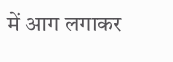में आग लगाकर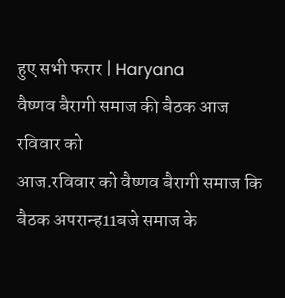हुए सभी फरार | Haryana
वैष्णव बैरागी समाज की बैठक आज रविवार को
आज.रविवार को वैष्णव बैरागी समाज कि बैठक अपरान्ह11बजे समाज के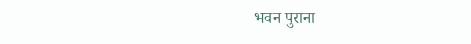भवन पुराना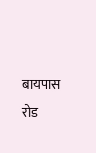बायपास रोड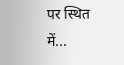पर स्थित में...